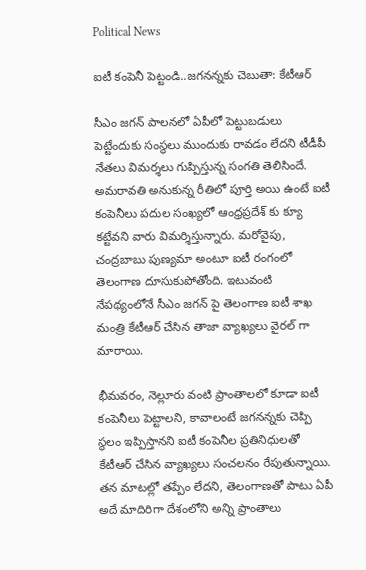Political News

ఐటీ కంపెనీ పెట్టండి..జగనన్నకు చెబుతా: కేటీఆర్

సీఎం జగన్ పాలనలో ఏపీలో పెట్టుబడులు పెట్టేందుకు సంస్థలు ముందుకు రావడం లేదని టీడీపీ నేతలు విమర్శలు గుప్పిస్తున్న సంగతి తెలిసిందే. అమరావతి అనుకున్న రీతిలో పూర్తి అయి ఉంటే ఐటీ కంపెనీలు పదుల సంఖ్యలో ఆంధ్రప్రదేశ్ కు క్యూ కట్టేవని వారు విమర్శిస్తున్నారు. మరోవైపు, చంద్రబాబు పుణ్యమా అంటూ ఐటీ రంగంలో తెలంగాణ దూసుకుపోతోంది. ఇటువంటి నేపథ్యంలోనే సీఎం జగన్ పై తెలంగాణ ఐటీ శాఖ మంత్రి కేటీఆర్ చేసిన తాజా వ్యాఖ్యలు వైరల్ గా మారాయి.

భీమవరం, నెల్లూరు వంటి ప్రాంతాలలో కూడా ఐటీ కంపెనీలు పెట్టాలని, కావాలంటే జగనన్నకు చెప్పి స్థలం ఇప్పిస్తానని ఐటీ కంపెనీల ప్రతినిధులతో కేటీఆర్ చేసిన వ్యాఖ్యలు సంచలనం రేపుతున్నాయి. తన మాటల్లో తప్పేం లేదని, తెలంగాణతో పాటు ఏపీ అదే మాదిరిగా దేశంలోని అన్ని ప్రాంతాలు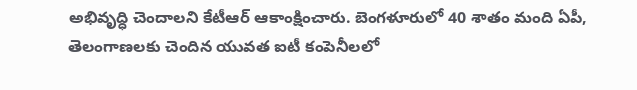అభివృద్ధి చెందాలని కేటీఆర్ ఆకాంక్షించారు. బెంగళూరులో 40 శాతం మంది ఏపీ, తెలంగాణలకు చెందిన యువత ఐటీ కంపెనీలలో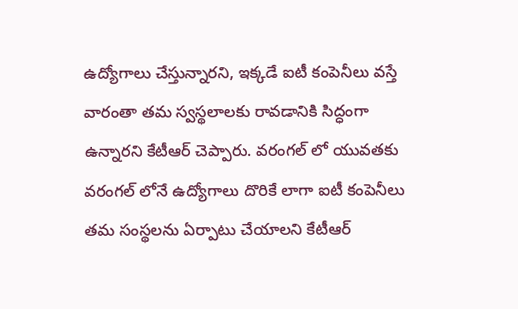ఉద్యోగాలు చేస్తున్నారని, ఇక్కడే ఐటీ కంపెనీలు వస్తే వారంతా తమ స్వస్థలాలకు రావడానికి సిద్ధంగా ఉన్నారని కేటీఆర్ చెప్పారు. వరంగల్ లో యువతకు వరంగల్ లోనే ఉద్యోగాలు దొరికే లాగా ఐటీ కంపెనీలు తమ సంస్థలను ఏర్పాటు చేయాలని కేటీఆర్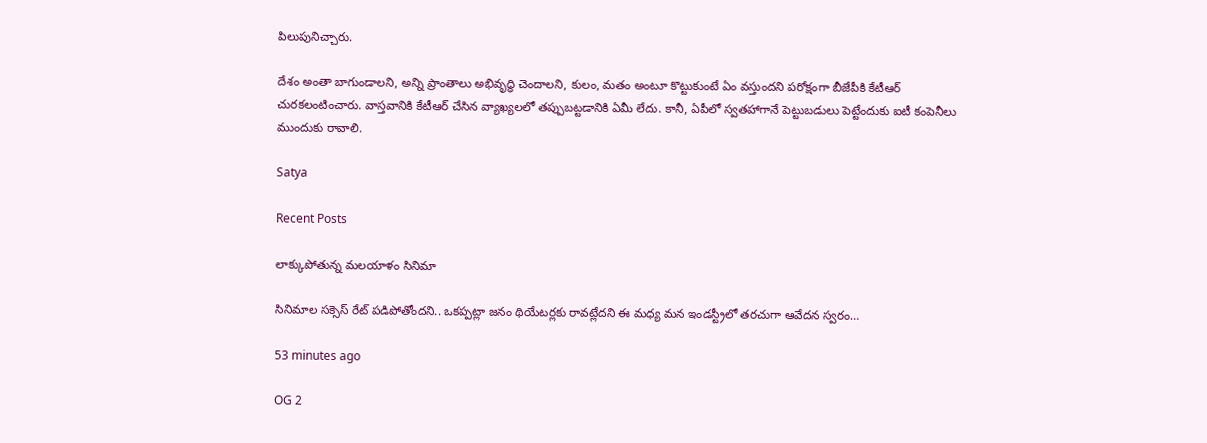పిలుపునిచ్చారు.

దేశం అంతా బాగుండాలని, అన్ని ప్రాంతాలు అభివృద్ధి చెందాలని, కులం, మతం అంటూ కొట్టుకుంటే ఏం వస్తుందని పరోక్షంగా బీజేపీకి కేటీఆర్ చురకలంటించారు. వాస్తవానికి కేటీఆర్ చేసిన వ్యాఖ్యలలో తప్పుబట్టడానికి ఏమీ లేదు. కానీ, ఏపీలో స్వతహాగానే పెట్టుబడులు పెట్టేందుకు ఐటీ కంపెనీలు ముందుకు రావాలి.

Satya

Recent Posts

లాక్కుపోతున్న మ‌లయాళం సినిమా

సినిమాల స‌క్సెస్ రేట్ ప‌డిపోతోందని.. ఒక‌ప్ప‌ట్లా జ‌నం థియేట‌ర్ల‌కు రావ‌ట్లేద‌ని ఈ మ‌ధ్య మ‌న ఇండ‌స్ట్రీలో త‌ర‌చుగా ఆవేద‌న స్వ‌రం…

53 minutes ago

OG 2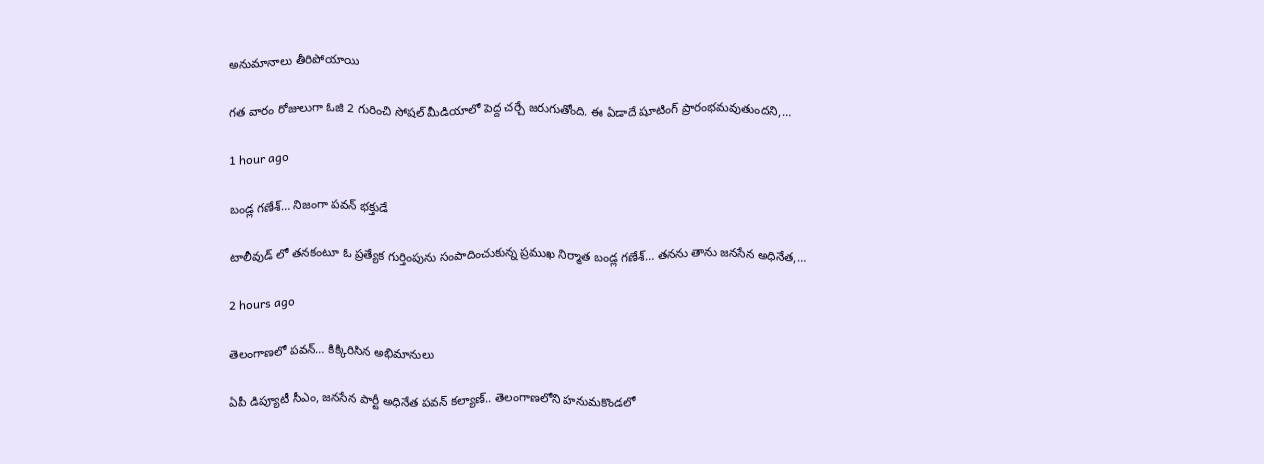అనుమానాలు తీరిపోయాయి

గత వారం రోజులుగా ఓజి 2 గురించి సోషల్ మీడియాలో పెద్ద చర్చే జరుగుతోంది. ఈ ఏడాదే షూటింగ్ ప్రారంభమవుతుందని,…

1 hour ago

బండ్ల గణేశ్… నిజంగా పవన్ భక్తుడే

టాలీవుడ్ లో తనకంటూ ఓ ప్రత్యేక గుర్తింపును సంపాదించుకున్న ప్రముఖ నిర్మాత బండ్ల గణేశ్… తనను తాను జనసేన అధినేత,…

2 hours ago

తెలంగాణలో ప‌వ‌న్‌… కిక్కిరిసిన అభిమానులు

ఏపీ డిప్యూటీ సీఎం, జ‌న‌సేన పార్టీ అధినేత ప‌వ‌న్ క‌ల్యాణ్‌.. తెలంగాణ‌లోని హ‌నుమకొండ‌లో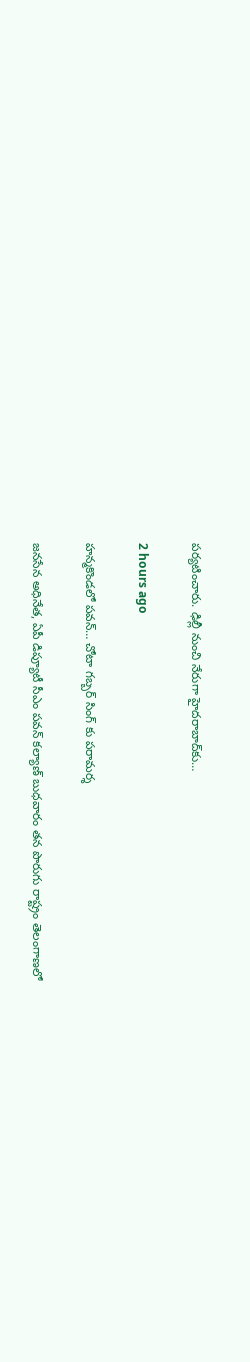ప‌ర్య‌టించారు. ఢిల్లీ నుంచి నేరుగా హైద‌రాబాద్‌కు…

2 hours ago

హన్మకొండలో పవన్… చోటా గబ్బర్ సింగ్ కు పరామర్శ

జనసేన అధినేత, ఏపీ డిప్యూటీ సీఎం పవన్ కల్యాణ్ బుధవారం తన పొరుగు రాష్ట్రం తెలంగాణలో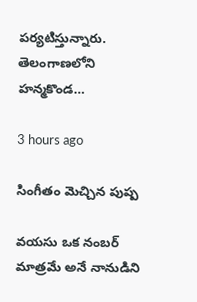పర్యటిస్తున్నారు. తెలంగాణలోని హన్మకొండ…

3 hours ago

సింగీతం మెచ్చిన పుష్ప

వయసు ఒక నంబర్ మాత్రమే అనే నానుడిని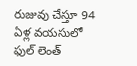రుజువు చేస్తూ 94 ఏళ్ల వయసులో ఫుల్ లెంత్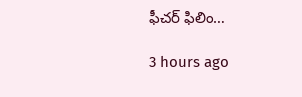ఫీచర్ ఫిలిం…

3 hours ago